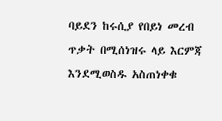ባይደን ከሩሲያ የበይነ መረብ ጥቃት በሚሰነዝሩ ላይ እርምጃ እንደሚወስዱ አስጠነቀቁ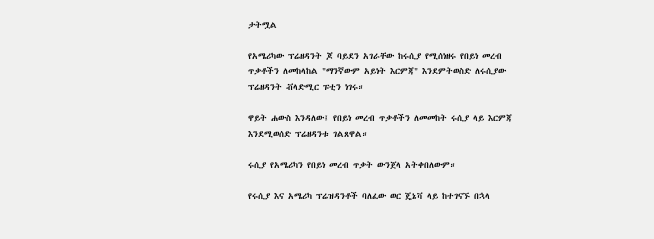ታትሟል

የአሜሪካው ፕሬዘዳንት ጆ ባይደን አገራቸው ከሩሲያ የሚሰነዘሩ የበይነ መረብ ጥቃቶችን ለመከላከል "ማንኛውም አይነት እርምጃ" እንደምትወስድ ለሩሲያው ፕሬዘዳንት ቭላድሚር ፑቲን ነገሩ።

ዋይት ሐውስ እንዳለው፤ የበይነ መረብ ጥቃቶችን ለመመከት ሩሲያ ላይ እርምጃ እንደሚወሰድ ፕሬዘዳንቱ ገልጸዋል።

ሩሲያ የአሜሪካን የበይነ መረብ ጥቃት ውንጀላ አትቀበለውም።

የሩሲያ እና አሜሪካ ፕሬዝዳንቶች ባለፈው ወር ጄኔቫ ላይ ከተገናኙ በኋላ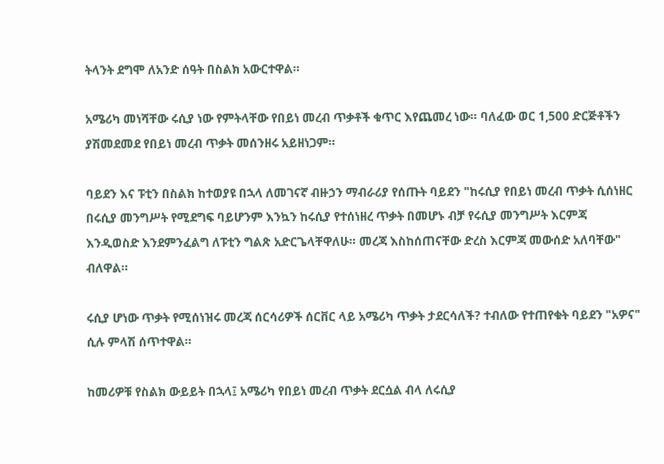ትላንት ደግሞ ለአንድ ሰዓት በስልክ አውርተዋል።

አሜሪካ መነሻቸው ሩሲያ ነው የምትላቸው የበይነ መረብ ጥቃቶች ቁጥር እየጨመረ ነው። ባለፈው ወር 1,500 ድርጅቶችን ያሽመደመደ የበይነ መረብ ጥቃት መሰንዘሩ አይዘነጋም።

ባይደን እና ፑቲን በስልክ ከተወያዩ በኋላ ለመገናኛ ብዙኃን ማብራሪያ የሰጡት ባይደን "ከሩሲያ የበይነ መረብ ጥቃት ሲሰነዘር በሩሲያ መንግሥት የሚደግፍ ባይሆንም እንኳን ከሩሲያ የተሰነዘረ ጥቃት በመሆኑ ብቻ የሩሲያ መንግሥት እርምጃ እንዲወስድ እንደምንፈልግ ለፑቲን ግልጽ አድርጌላቸዋለሁ። መረጃ እስከሰጠናቸው ድረስ እርምጃ መውሰድ አለባቸው" ብለዋል።

ሩሲያ ሆነው ጥቃት የሚሰነዝሩ መረጃ ሰርሳሪዎች ሰርቨር ላይ አሜሪካ ጥቃት ታደርሳለች? ተብለው የተጠየቁት ባይደን "አዎና" ሲሉ ምላሽ ሰጥተዋል።

ከመሪዎቹ የስልክ ውይይት በኋላ፤ አሜሪካ የበይነ መረብ ጥቃት ደርሷል ብላ ለሩሲያ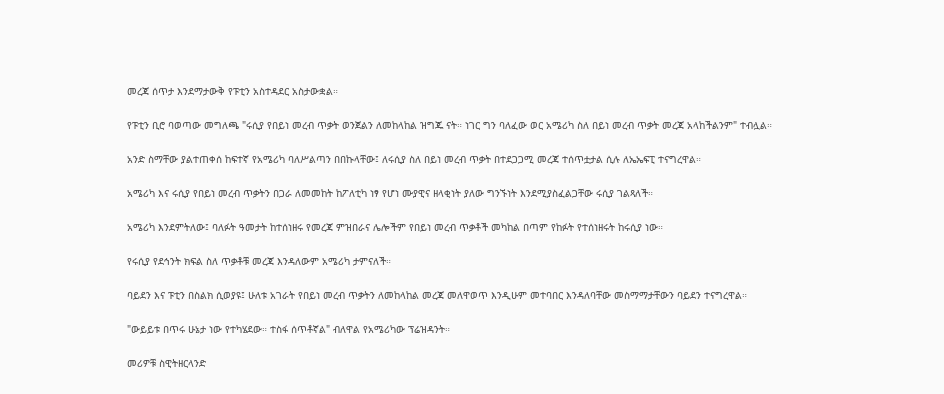መረጃ ሰጥታ እንደማታውቅ የፑቲን አስተዳደር አስታውቋል።

የፑቲን ቢሮ ባወጣው መግለጫ "ሩሲያ የበይነ መረብ ጥቃት ወንጀልን ለመከላከል ዝግጁ ናት። ነገር ግን ባለፈው ወር አሜሪካ ስለ በይነ መረብ ጥቃት መረጃ አላከችልንም" ተብሏል።

አንድ ስማቸው ያልተጠቀሰ ከፍተኛ የአሜሪካ ባለሥልጣን በበኩላቸው፤ ለሩሲያ ስለ በይነ መረብ ጥቃት በተደጋጋሚ መረጃ ተሰጥቷታል ሲሉ ለኤኤፍፒ ተናግረዋል።

አሜሪካ እና ሩሲያ የበይነ መረብ ጥቃትን በጋራ ለመመከት ከፖለቲካ ነፃ የሆነ ሙያዊና ዘላቂነት ያለው ግንኙነት እንደሚያስፈልጋቸው ሩሲያ ገልጻለች።

አሜሪካ እንደምትለው፤ ባለፉት ዓመታት ከተሰነዘሩ የመረጃ ምዝበራና ሌሎችም የበይነ መረብ ጥቃቶች መካከል በጣም የከፉት የተሰነዘሩት ከሩሲያ ነው።

የሩሲያ የደኅንት ክፍል ስለ ጥቃቶቹ መረጃ እንዳለውም አሜሪካ ታምናለች።

ባይደን እና ፑቲን በስልክ ሲወያዩ፤ ሁለቱ አገራት የበይነ መረብ ጥቃትን ለመከላከል መረጃ መለዋወጥ እንዲሁም መተባበር እንዳለባቸው መስማማታቸውን ባይደን ተናግረዋል።

"ውይይቱ በጥሩ ሁኔታ ነው የተካሄደው። ተስፋ ሰጥቶኛል" ብለዋል የአሜሪካው ፕሬዝዳንት።

መሪዎቹ ስዊትዘርላንድ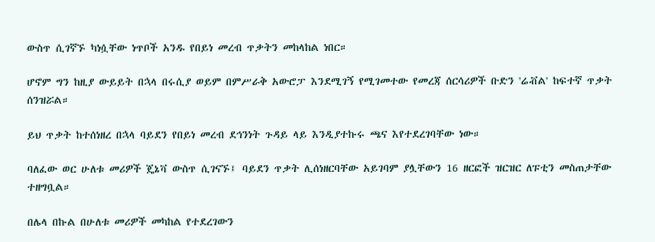ውስጥ ሲገኛኙ ካነሷቸው ነጥቦች አንዱ የበይነ መረብ ጥቃትን መከላከል ነበር።

ሆኖም ግን ከዚያ ውይይት በኋላ በሩሲያ ወይም በምሥራቅ አውሮፓ እንደሚገኝ የሚገመተው የመረጃ ሰርሳሪዎች ቡድን 'ሬቭል' ከፍተኛ ጥቃት ሰንዝሯል።

ይህ ጥቃት ከተሰነዘረ በኋላ ባይደን የበይነ መረብ ደኅንነት ጉዳይ ላይ እንዲያተኩሩ ጫና እየተደረገባቸው ነው።

ባለፈው ወር ሁለቱ መሪዎች ጄኔቫ ውስጥ ሲገናኙ፤ ባይደን ጥቃት ሊሰነዘርባቸው አይገባም ያሏቸውን 16 ዘርፎች ዝርዝር ለፑቲን መስጠታቸው ተዘግቧል።

በሌላ በኩል በሁለቱ መሪዎች መካከል የተደረገውን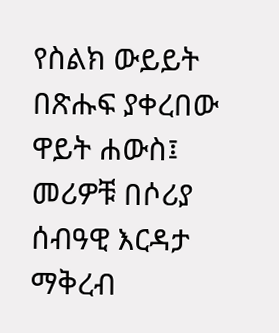የስልክ ውይይት በጽሑፍ ያቀረበው ዋይት ሐውስ፤ መሪዎቹ በሶሪያ ሰብዓዊ እርዳታ ማቅረብ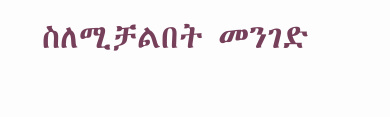ስለሚቻልበት መንገድ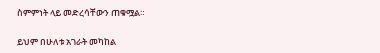ስምምነት ላይ መድረሳቸውን ጠቁሟል።

ይህም በሁለቱ አገራት መካከል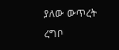ያለው ውጥረት ረግቦ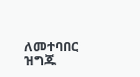ለመተባበር ዝግጁ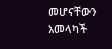መሆናቸውን አመላካች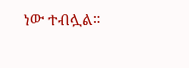ነው ተብሏል።